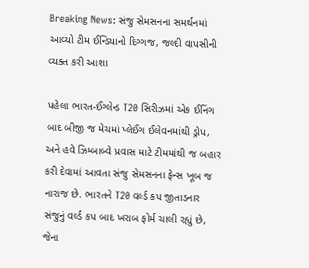Breaking News: સંજુ સેમસનના સમર્થનમાં આવ્યો ટીમ ઈન્ડિયાનો દિગ્ગજ, જલ્દી વાપસીની વ્યક્ત કરી આશા

પહેલા ભારત-ઈંગ્લેન્ડ T20 સિરીઝમાં એક ઈનિંગ બાદ બીજી જ મેચમાં પ્લેઈંગ ઈલેવનમાંથી ડ્રોપ, અને હવે ઝિમ્બાબ્વે પ્રવાસ માટે ટીમમાંથી જ બહાર કરી દેવામાં આવતા સંજુ સેમસનના ફેન્સ ખૂબ જ નારાજ છે. ભારતને T20 વર્લ્ડ કપ જીતાડનાર સંજુનું વર્લ્ડ કપ બાદ ખરાબ ફોર્મ ચાલી રહ્યું છે, જેના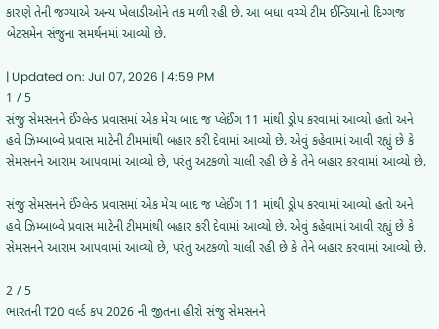કારણે તેની જગ્યાએ અન્ય ખેલાડીઓને તક મળી રહી છે. આ બધા વચ્ચે ટીમ ઈન્ડિયાનો દિગ્ગજ બેટસમેન સંજુના સમર્થનમાં આવ્યો છે.

| Updated on: Jul 07, 2026 | 4:59 PM
1 / 5
સંજુ સેમસનને ઈંગ્લેન્ડ પ્રવાસમાં એક મેચ બાદ જ પ્લેઈંગ 11 માંથી ડ્રોપ કરવામાં આવ્યો હતો અને હવે ઝિમ્બાબ્વે પ્રવાસ માટેની ટીમમાંથી બહાર કરી દેવામાં આવ્યો છે. એવું કહેવામાં આવી રહ્યું છે કે સેમસનને આરામ આપવામાં આવ્યો છે, પરંતુ અટકળો ચાલી રહી છે કે તેને બહાર કરવામાં આવ્યો છે.

સંજુ સેમસનને ઈંગ્લેન્ડ પ્રવાસમાં એક મેચ બાદ જ પ્લેઈંગ 11 માંથી ડ્રોપ કરવામાં આવ્યો હતો અને હવે ઝિમ્બાબ્વે પ્રવાસ માટેની ટીમમાંથી બહાર કરી દેવામાં આવ્યો છે. એવું કહેવામાં આવી રહ્યું છે કે સેમસનને આરામ આપવામાં આવ્યો છે, પરંતુ અટકળો ચાલી રહી છે કે તેને બહાર કરવામાં આવ્યો છે.

2 / 5
ભારતની T20 વર્લ્ડ કપ 2026 ની જીતના હીરો સંજુ સેમસનને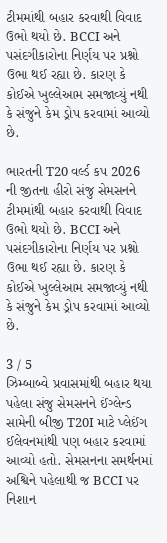ટીમમાંથી બહાર કરવાથી વિવાદ ઉભો થયો છે. BCCI અને પસંદગીકારોના નિર્ણય પર પ્રશ્નો ઉભા થઈ રહ્યા છે. કારણ કે કોઈએ ખુલ્લેઆમ સમજાવ્યું નથી કે સંજુને કેમ ડ્રોપ કરવામાં આવ્યો છે.

ભારતની T20 વર્લ્ડ કપ 2026 ની જીતના હીરો સંજુ સેમસનને ટીમમાંથી બહાર કરવાથી વિવાદ ઉભો થયો છે. BCCI અને પસંદગીકારોના નિર્ણય પર પ્રશ્નો ઉભા થઈ રહ્યા છે. કારણ કે કોઈએ ખુલ્લેઆમ સમજાવ્યું નથી કે સંજુને કેમ ડ્રોપ કરવામાં આવ્યો છે.

3 / 5
ઝિમ્બાબ્વે પ્રવાસમાંથી બહાર થયા પહેલા સંજુ સેમસનને ઈંગ્લેન્ડ સામેની બીજી T20I માટે પ્લેઈંગ ઈલેવનમાંથી પણ બહાર કરવામાં આવ્યો હતો. સેમસનના સમર્થનમાં અશ્વિને પહેલાથી જ BCCI પર નિશાન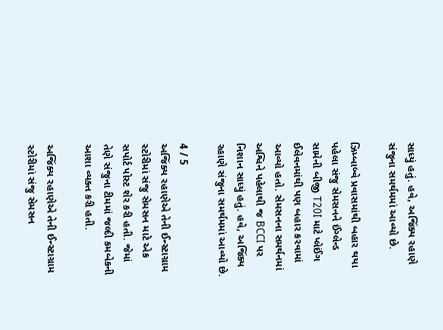સાધ્યું હતું. હવે, અજિંક્ય રહાણે સંજુના સમર્થમમાં આવ્યો છે.

ઝિમ્બાબ્વે પ્રવાસમાંથી બહાર થયા પહેલા સંજુ સેમસનને ઈંગ્લેન્ડ સામેની બીજી T20I માટે પ્લેઈંગ ઈલેવનમાંથી પણ બહાર કરવામાં આવ્યો હતો. સેમસનના સમર્થનમાં અશ્વિને પહેલાથી જ BCCI પર નિશાન સાધ્યું હતું. હવે, અજિંક્ય રહાણે સંજુના સમર્થમમાં આવ્યો છે.

4 / 5
અજિંક્ય રહાણેએ તેની ઈન્સ્ટાગ્રામ સ્ટોરીમાં સંજુ સેમસન માટે એક સપોર્ટ પોસ્ટ શેર કરી હતી. જેમાં તેણે સંજુના ટીમમાં જલ્દી કમબેકની આશા વ્યક્ત કરી હતી.

અજિંક્ય રહાણેએ તેની ઈન્સ્ટાગ્રામ સ્ટોરીમાં સંજુ સેમસન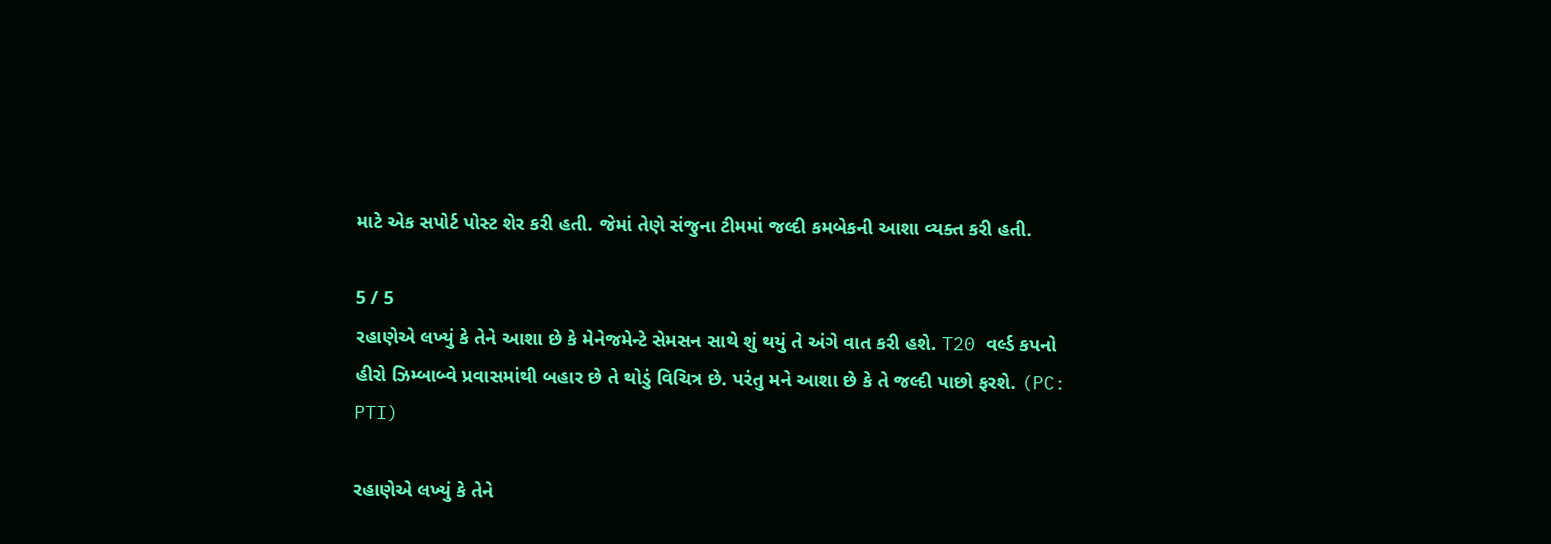માટે એક સપોર્ટ પોસ્ટ શેર કરી હતી. જેમાં તેણે સંજુના ટીમમાં જલ્દી કમબેકની આશા વ્યક્ત કરી હતી.

5 / 5
રહાણેએ લખ્યું કે તેને આશા છે કે મેનેજમેન્ટે સેમસન સાથે શું થયું તે અંગે વાત કરી હશે. T20 વર્લ્ડ કપનો હીરો ઝિમ્બાબ્વે પ્રવાસમાંથી બહાર છે તે થોડું વિચિત્ર છે. પરંતુ મને આશા છે કે તે જલ્દી પાછો ફરશે. (PC: PTI)

રહાણેએ લખ્યું કે તેને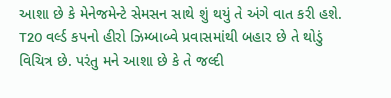આશા છે કે મેનેજમેન્ટે સેમસન સાથે શું થયું તે અંગે વાત કરી હશે. T20 વર્લ્ડ કપનો હીરો ઝિમ્બાબ્વે પ્રવાસમાંથી બહાર છે તે થોડું વિચિત્ર છે. પરંતુ મને આશા છે કે તે જલ્દી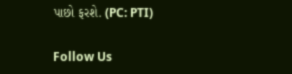પાછો ફરશે. (PC: PTI)

Follow Us